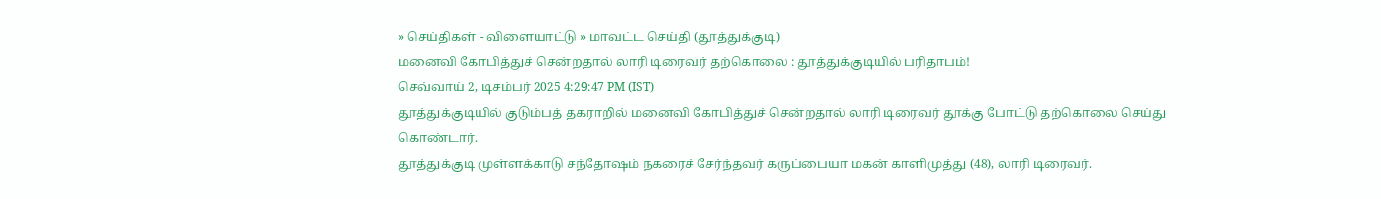» செய்திகள் - விளையாட்டு » மாவட்ட செய்தி (தூத்துக்குடி)
மனைவி கோபித்துச் சென்றதால் லாரி டிரைவர் தற்கொலை : தூத்துக்குடியில் பரிதாபம்!
செவ்வாய் 2, டிசம்பர் 2025 4:29:47 PM (IST)
தூத்துக்குடியில் குடும்பத் தகராறில் மனைவி கோபித்துச் சென்றதால் லாரி டிரைவர் தூக்கு போட்டு தற்கொலை செய்து கொண்டார்.
தூத்துக்குடி முள்ளக்காடு சந்தோஷம் நகரைச் சேர்ந்தவர் கருப்பையா மகன் காளிமுத்து (48), லாரி டிரைவர்.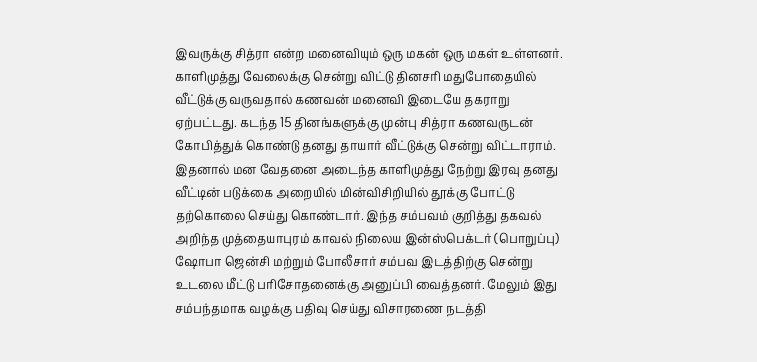இவருக்கு சித்ரா என்ற மனைவியும் ஒரு மகன் ஒரு மகள் உள்ளனர். காளிமுத்து வேலைக்கு சென்று விட்டு தினசரி மதுபோதையில் வீட்டுக்கு வருவதால் கணவன் மனைவி இடையே தகராறு ஏற்பட்டது. கடந்த 15 தினங்களுக்கு முன்பு சித்ரா கணவருடன் கோபித்துக் கொண்டு தனது தாயார் வீட்டுக்கு சென்று விட்டாராம்.
இதனால் மன வேதனை அடைந்த காளிமுத்து நேற்று இரவு தனது வீட்டின் படுக்கை அறையில் மின்விசிறியில் தூக்கு போட்டு தற்கொலை செய்து கொண்டார். இந்த சம்பவம் குறித்து தகவல் அறிந்த முத்தையாபுரம் காவல் நிலைய இன்ஸ்பெக்டர் (பொறுப்பு) ஷோபா ஜென்சி மற்றும் போலீசார் சம்பவ இடத்திற்கு சென்று உடலை மீட்டு பரிசோதனைக்கு அனுப்பி வைத்தனர். மேலும் இது சம்பந்தமாக வழக்கு பதிவு செய்து விசாரணை நடத்தி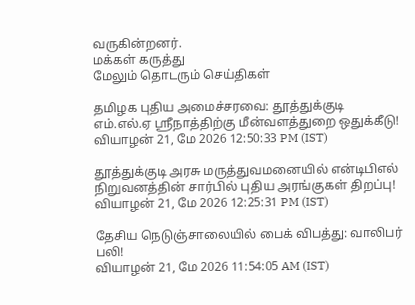வருகின்றனர்.
மக்கள் கருத்து
மேலும் தொடரும் செய்திகள்

தமிழக புதிய அமைச்சரவை: தூத்துக்குடி எம்.எல்.ஏ ஸ்ரீநாத்திற்கு மீன்வளத்துறை ஒதுக்கீடு!
வியாழன் 21, மே 2026 12:50:33 PM (IST)

தூத்துக்குடி அரசு மருத்துவமனையில் என்டிபிஎல் நிறுவனத்தின் சார்பில் புதிய அரங்குகள் திறப்பு!
வியாழன் 21, மே 2026 12:25:31 PM (IST)

தேசிய நெடுஞ்சாலையில் பைக் விபத்து: வாலிபர் பலி!
வியாழன் 21, மே 2026 11:54:05 AM (IST)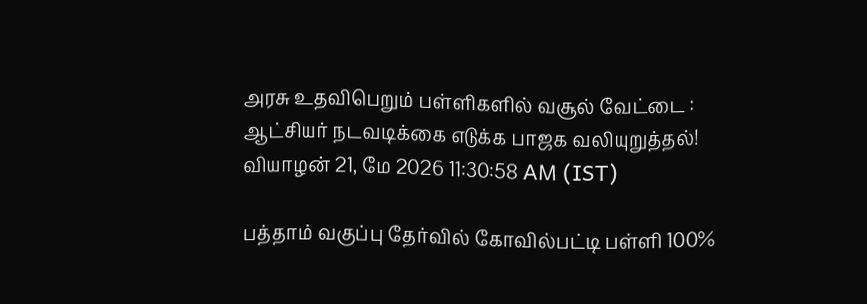அரசு உதவிபெறும் பள்ளிகளில் வசூல் வேட்டை : ஆட்சியர் நடவடிக்கை எடுக்க பாஜக வலியுறுத்தல்!
வியாழன் 21, மே 2026 11:30:58 AM (IST)

பத்தாம் வகுப்பு தேர்வில் கோவில்பட்டி பள்ளி 100%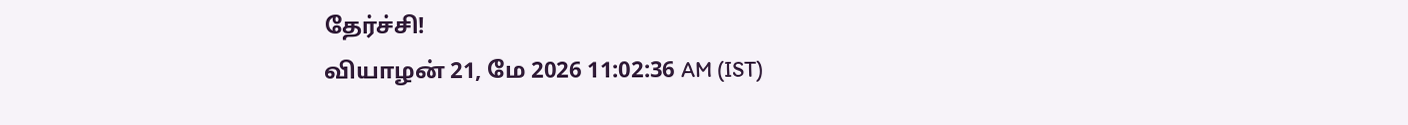தேர்ச்சி!
வியாழன் 21, மே 2026 11:02:36 AM (IST)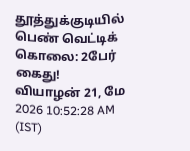தூத்துக்குடியில் பெண் வெட்டிக் கொலை: 2பேர் கைது!
வியாழன் 21, மே 2026 10:52:28 AM (IST)